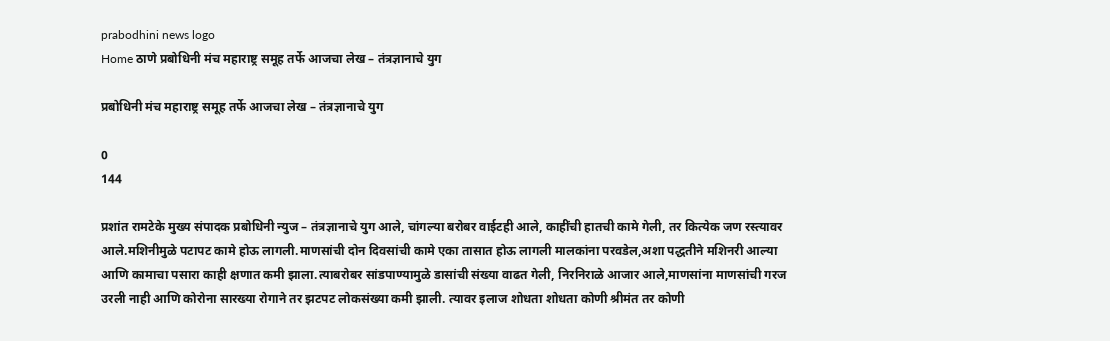prabodhini news logo
Home ठाणे प्रबोधिनी मंच महाराष्ट्र समूह तर्फे आजचा लेख – तंत्रज्ञानाचे युग

प्रबोधिनी मंच महाराष्ट्र समूह तर्फे आजचा लेख – तंत्रज्ञानाचे युग

0
144

प्रशांत रामटेके मुख्य संपादक प्रबोधिनी न्युज – तंत्रज्ञानाचे युग आले, चांगल्या बरोबर वाईटही आले, काहींची हातची कामे गेली, तर कित्येक जण रस्त्यावर आले.मशिनीमुळे पटापट कामे होऊ लागली.माणसांची दोन दिवसांची कामे एका तासात होऊ लागली मालकांना परवडेल,अशा पद्धतीने मशिनरी आल्या आणि कामाचा पसारा काही क्षणात कमी झाला.त्याबरोबर सांडपाण्यामुळे डासांची संख्या वाढत गेली, निरनिराळे आजार आले,माणसांना माणसांची गरज उरली नाही आणि कोरोना सारख्या रोगाने तर झटपट लोकसंख्या कमी झाली. त्यावर इलाज शोधता शोधता कोणी श्रीमंत तर कोणी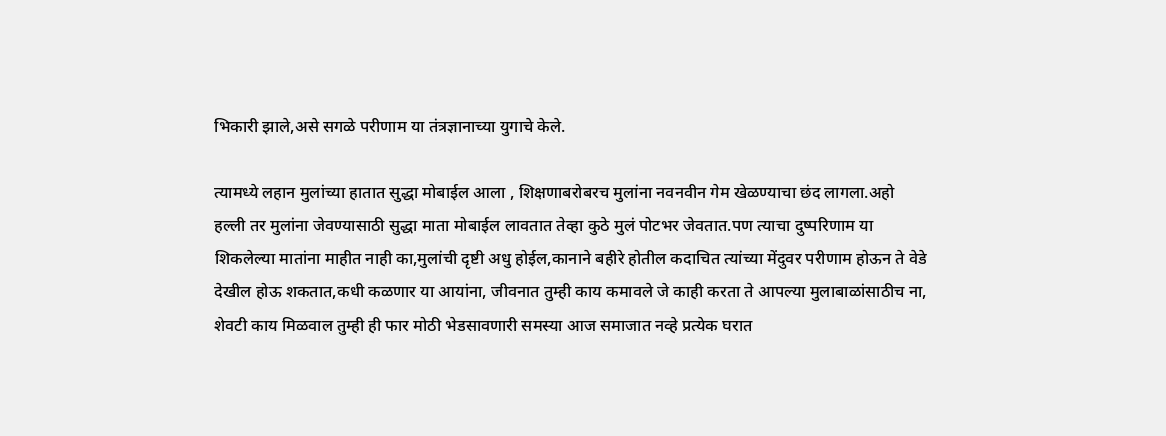भिकारी झाले,असे सगळे परीणाम या तंत्रज्ञानाच्या युगाचे केले.

त्यामध्ये लहान मुलांच्या हातात सुद्धा मोबाईल आला , शिक्षणाबरोबरच मुलांना नवनवीन गेम खेळण्याचा छंद लागला.अहो हल्ली तर मुलांना जेवण्यासाठी सुद्धा माता मोबाईल लावतात तेव्हा कुठे मुलं पोटभर जेवतात.पण त्याचा दुष्परिणाम या शिकलेल्या मातांना माहीत नाही का,मुलांची दृष्टी अधु होईल,कानाने बहीरे होतील कदाचित त्यांच्या मेंदुवर परीणाम होऊन ते वेडे देखील होऊ शकतात,कधी कळणार या आयांना, जीवनात तुम्ही काय कमावले जे काही करता ते आपल्या मुलाबाळांसाठीच ना, शेवटी काय मिळवाल तुम्ही ही फार मोठी भेडसावणारी समस्या आज समाजात नव्हे प्रत्येक घरात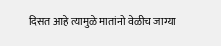दिसत आहे त्यामुळे मातांनो वेळीच जाग्या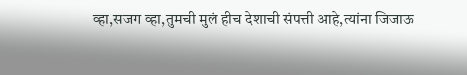व्हा,सजग व्हा,तुमची मुलं हीच देशाची संपत्ती आहे,त्यांना जिजाऊ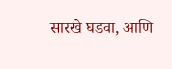सारखे घडवा, आणि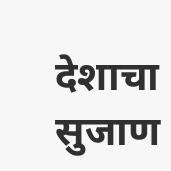देशाचा सुजाण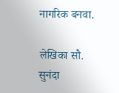नागरिक बनवा.

लेखिका सौ. सुनंदा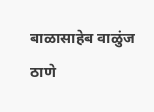बाळासाहेब वाळुंज
ठाणे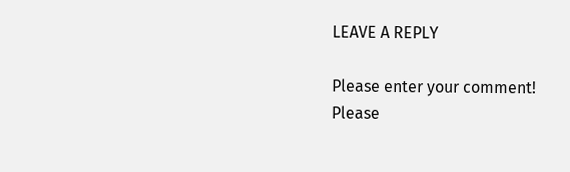LEAVE A REPLY

Please enter your comment!
Please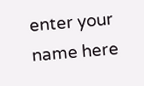enter your name here